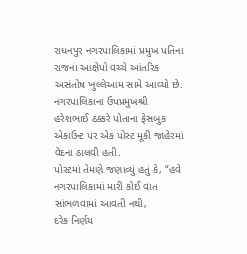રાધનપુર નગરપાલિકામાં પ્રમુખ પતિના રાજના આક્ષેપો વચ્ચે આંતરિક અસંતોષ ખુલ્લેઆમ સામે આવ્યો છે.
નગરપાલિકાના ઉપપ્રમુખશ્રી હરેશભાઈ ઠક્કરે પોતાના ફેસબુક એકાઉન્ટ પર એક પોસ્ટ મૂકી જાહેરમાં વેદના ઠાલવી હતી.
પોસ્ટમાં તેમણે જણાવ્યું હતું કે, “હવે નગરપાલિકામાં મારી કોઈ વાત સાંભળવામાં આવતી નથી,
દરેક નિર્ણય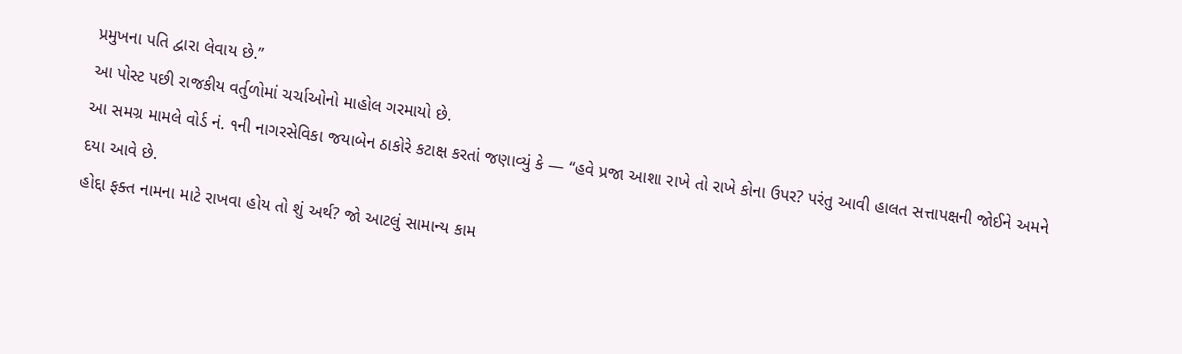પ્રમુખના પતિ દ્વારા લેવાય છે.”
આ પોસ્ટ પછી રાજકીય વર્તુળોમાં ચર્ચાઓનો માહોલ ગરમાયો છે.
આ સમગ્ર મામલે વોર્ડ નં. ૧ની નાગરસેવિકા જયાબેન ઠાકોરે કટાક્ષ કરતાં જણાવ્યું કે — “હવે પ્રજા આશા રાખે તો રાખે કોના ઉપર? પરંતુ આવી હાલત સત્તાપક્ષની જોઈને અમને દયા આવે છે.
હોદ્દા ફક્ત નામના માટે રાખવા હોય તો શું અર્થ? જો આટલું સામાન્ય કામ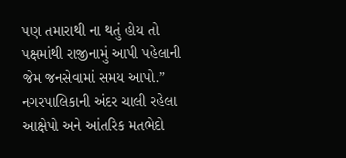પણ તમારાથી ના થતું હોય તો પક્ષમાંથી રાજીનામું આપી પહેલાની જેમ જનસેવામાં સમય આપો.”
નગરપાલિકાની અંદર ચાલી રહેલા આક્ષેપો અને આંતરિક મતભેદો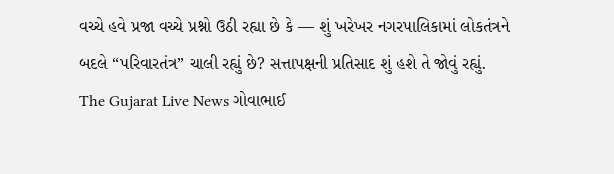વચ્ચે હવે પ્રજા વચ્ચે પ્રશ્નો ઉઠી રહ્યા છે કે — શું ખરેખર નગરપાલિકામાં લોકતંત્રને બદલે “પરિવારતંત્ર” ચાલી રહ્યું છે? સત્તાપક્ષની પ્રતિસાદ શું હશે તે જોવું રહ્યું.
The Gujarat Live News ગોવાભાઈ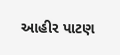આહીર પાટણ